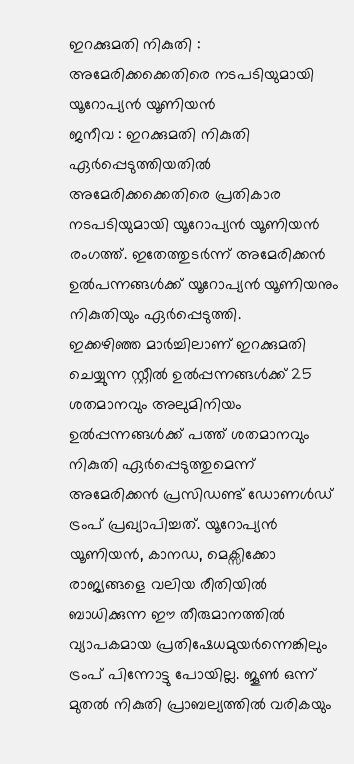ഇറക്കുമതി നികുതി : അമേരിക്കക്കെതിരെ നടപടിയുമായി യൂറോപ്യൻ യൂണിയൻ
ജനീവ : ഇറക്കുമതി നികുതി ഏർപ്പെടുത്തിയതിൽ അമേരിക്കക്കെതിരെ പ്രതികാര നടപടിയുമായി യൂറോപ്യൻ യൂണിയൻ രംഗത്ത്. ഇതേത്തുടർന്ന് അമേരിക്കൻ ഉൽപന്നങ്ങൾക്ക് യൂറോപ്യൻ യൂണിയനും നികുതിയും ഏർപ്പെടുത്തി.
ഇക്കഴിഞ്ഞ മാർച്ചിലാണ് ഇറക്കുമതി ചെയ്യുന്ന സ്റ്റീൽ ഉൽപ്പന്നങ്ങൾക്ക് 25 ശതമാനവും അലുമിനിയം ഉൽപ്പന്നങ്ങൾക്ക് പത്ത് ശതമാനവും നികുതി ഏർപ്പെടുത്തുമെന്ന് അമേരിക്കൻ പ്രസിഡണ്ട് ഡോണൾഡ് ട്രംപ് പ്രഖ്യാപിച്ചത്. യൂറോപ്യൻ യൂണിയൻ, കാനഡ, മെക്സിക്കോ രാജ്യങ്ങളെ വലിയ രീതിയിൽ ബാധിക്കുന്ന ഈ തീരുമാനത്തിൽ വ്യാപകമായ പ്രതിഷേധമുയർന്നെങ്കിലും ട്രംപ് പിന്നോട്ടു പോയില്ല. ജൂൺ ഒന്ന് മുതൽ നികുതി പ്രാബല്യത്തിൽ വരികയും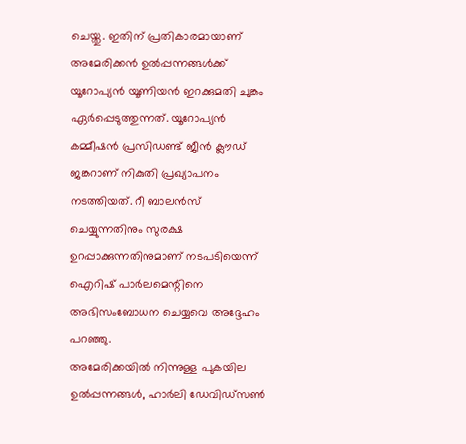ചെയ്തു. ഇതിന് പ്രതികാരമായാണ് അമേരിക്കൻ ഉൽപ്പന്നങ്ങൾക്ക് യൂറോപ്യൻ യൂണിയൻ ഇറക്കുമതി ചുങ്കം ഏർപ്പെടുത്തുന്നത്. യൂറോപ്യൻ കമ്മീഷൻ പ്രസിഡണ്ട് ജീൻ ക്ലൗഡ് ജങ്കറാണ് നികുതി പ്രഖ്യാപനം നടത്തിയത്. റീ ബാലൻസ് ചെയ്യുന്നതിനും സുരക്ഷ ഉറപ്പാക്കുന്നതിനുമാണ് നടപടിയെന്ന് ഐറിഷ് പാർലമെന്റിനെ അഭിസംബോധന ചെയ്യവെ അദ്ദേഹം പറഞ്ഞു.
അമേരിക്കയിൽ നിന്നുള്ള പുകയില ഉൽപ്പന്നങ്ങൾ, ഹാർലി ഡേവിഡ്സൺ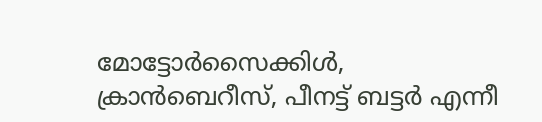മോട്ടോർസൈക്കിൾ, ക്രാൻബെറീസ്, പീനട്ട് ബട്ടർ എന്നീ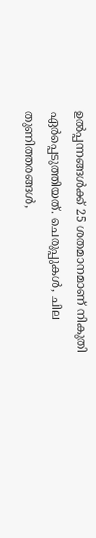ഉൽപ്പന്നങ്ങൾക്ക് 25 ശതമാനമാണ് നികുതി ഏർപ്പെടുത്തിയത്. ചെരുപ്പുകൾ, ചില തുണിത്തരങ്ങൾ,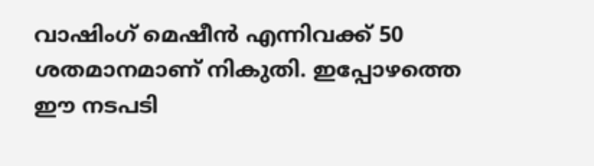വാഷിംഗ് മെഷീൻ എന്നിവക്ക് 50 ശതമാനമാണ് നികുതി. ഇപ്പോഴത്തെ ഈ നടപടി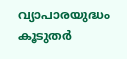വ്യാപാരയുദ്ധം കൂടുതർ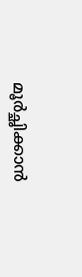മൂർച്ഛിക്കാൻ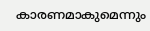കാരണമാകുമെന്നും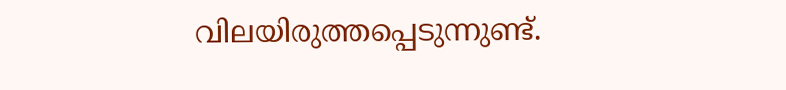വിലയിരുത്തപ്പെടുന്നുണ്ട്.